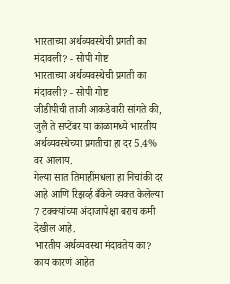भारताच्या अर्थव्यवस्थेची प्रगती का मंदावली? - सोपी गोष्ट
भारताच्या अर्थव्यवस्थेची प्रगती का मंदावली? - सोपी गोष्ट
जीडीपीची ताजी आकडेवारी सांगते की, जुलै ते सप्टेंबर या काळामध्ये भारतीय अर्थव्यवस्थेच्या प्रगतीचा हा दर 5.4% वर आलाय.
गेल्या सात तिमाहींमधला हा निचांकी दर आहे आणि रिझर्व्ह बँकेने व्यक्त केलेल्या 7 टक्क्यांच्या अंदाजापेक्षा बराच कमी देखील आहे.
भारतीय अर्थव्यवस्था मंदावतेय का? काय कारणं आहेत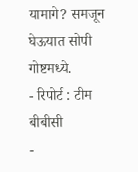यामागे? समजून घेऊयात सोपी गोष्टमध्ये.
- रिपोर्ट : टीम बीबीसी
-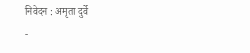निवेदन : अमृता दुर्वे
-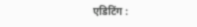एडिटिंग :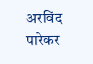अरविंद पारेकर